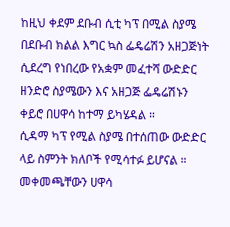ከዚህ ቀደም ደቡብ ሲቲ ካፕ በሚል ስያሜ በደቡብ ክልል እግር ኳስ ፌዴሬሽን አዘጋጅነት ሲደረግ የነበረው የአቋም መፈተሻ ውድድር ዘንድሮ ስያሜውን እና አዘጋጅ ፌዴሬሽኑን ቀይሮ በሀዋሳ ከተማ ይካሄዳል ።
ሲዳማ ካፕ የሚል ስያሜ በተሰጠው ውድድር ላይ ስምንት ክለቦች የሚሳተፉ ይሆናል ። መቀመጫቸውን ሀዋሳ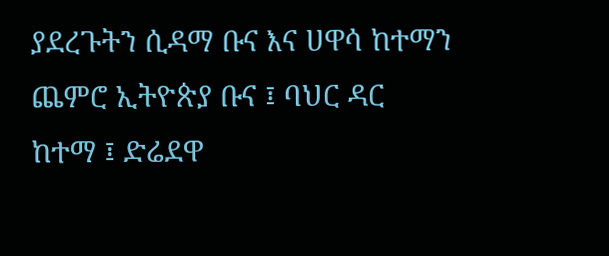ያደረጉትን ሲዳማ ቡና እና ሀዋሳ ከተማን ጨምሮ ኢትዮጵያ ቡና ፤ ባህር ዳር ከተማ ፤ ድሬደዋ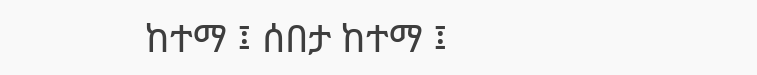ከተማ ፤ ሰበታ ከተማ ፤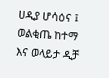ሀዲያ ሆሳዕና ፤ ወልቂጤ ከተማ እና ወላይታ ዲቻ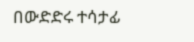በውድድሩ ተሳታፊ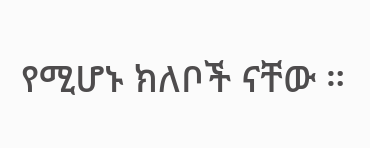የሚሆኑ ክለቦች ናቸው ።